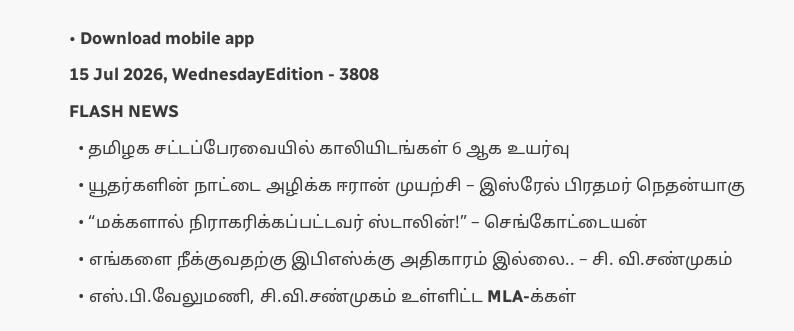• Download mobile app
15 Jul 2026, WednesdayEdition - 3808
FLASH NEWS
  • தமிழக சட்டப்பேரவையில் காலியிடங்கள் 6 ஆக உயர்வு
  • யூதர்களின் நாட்டை அழிக்க ஈரான் முயற்சி – இஸ்ரேல் பிரதமர் நெதன்யாகு
  • “மக்களால் நிராகரிக்கப்பட்டவர் ஸ்டாலின்!” – செங்கோட்டையன்
  • எங்களை நீக்குவதற்கு இபிஎஸ்க்கு அதிகாரம் இல்லை.. – சி. வி.சண்முகம்
  • எஸ்.பி.வேலுமணி, சி.வி.சண்முகம் உள்ளிட்ட MLA-க்கள்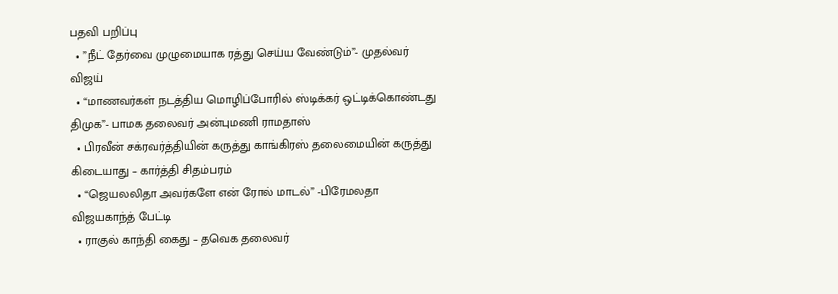பதவி பறிப்பு
  • ”நீட் தேர்வை முழுமையாக ரத்து செய்ய வேண்டும்”- முதல்வர் விஜய்
  • “மாணவர்கள் நடத்திய மொழிப்போரில் ஸ்டிக்கர் ஒட்டிக்கொண்டது திமுக”- பாமக தலைவர் அன்புமணி ராமதாஸ்
  • பிரவீன் சக்ரவர்த்தியின் கருத்து காங்கிரஸ் தலைமையின் கருத்து கிடையாது – கார்த்தி சிதம்பரம்
  • “ஜெயலலிதா அவர்களே என் ரோல் மாடல்” -பிரேமலதா விஜயகாந்த் பேட்டி
  • ராகுல் காந்தி கைது – தவெக தலைவர்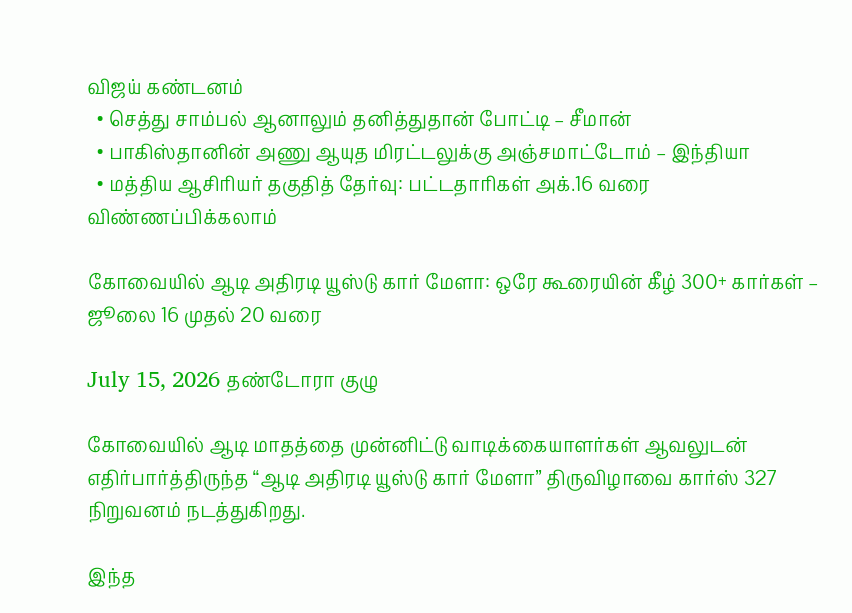விஜய் கண்டனம்
  • செத்து சாம்பல் ஆனாலும் தனித்துதான் போட்டி – சீமான்
  • பாகிஸ்தானின் அணு ஆயுத மிரட்டலுக்கு அஞ்சமாட்டோம் – இந்தியா
  • மத்திய ஆசிரியர் தகுதித் தேர்வு: பட்டதாரிகள் அக்.16 வரை விண்ணப்பிக்கலாம்

கோவையில் ஆடி அதிரடி யூஸ்டு கார் மேளா: ஒரே கூரையின் கீழ் 300+ கார்கள் – ஜூலை 16 முதல் 20 வரை

July 15, 2026 தண்டோரா குழு

கோவையில் ஆடி மாதத்தை முன்னிட்டு வாடிக்கையாளர்கள் ஆவலுடன் எதிர்பார்த்திருந்த “ஆடி அதிரடி யூஸ்டு கார் மேளா” திருவிழாவை கார்ஸ் 327 நிறுவனம் நடத்துகிறது.

இந்த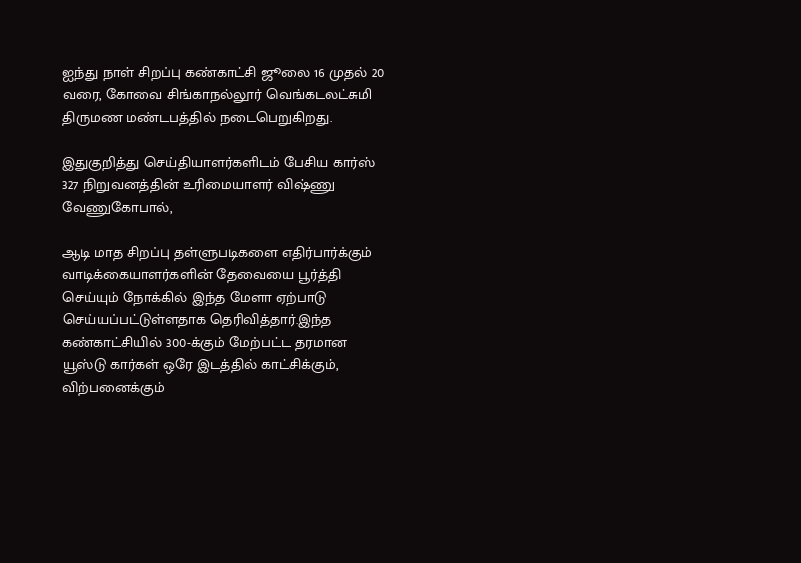ஐந்து நாள் சிறப்பு கண்காட்சி ஜூலை 16 முதல் 20 வரை, கோவை சிங்காநல்லூர் வெங்கடலட்சுமி திருமண மண்டபத்தில் நடைபெறுகிறது.

இதுகுறித்து செய்தியாளர்களிடம் பேசிய கார்ஸ் 327 நிறுவனத்தின் உரிமையாளர் விஷ்ணு வேணுகோபால்,

ஆடி மாத சிறப்பு தள்ளுபடிகளை எதிர்பார்க்கும் வாடிக்கையாளர்களின் தேவையை பூர்த்தி செய்யும் நோக்கில் இந்த மேளா ஏற்பாடு செய்யப்பட்டுள்ளதாக தெரிவித்தார்.இந்த கண்காட்சியில் 300-க்கும் மேற்பட்ட தரமான யூஸ்டு கார்கள் ஒரே இடத்தில் காட்சிக்கும், விற்பனைக்கும்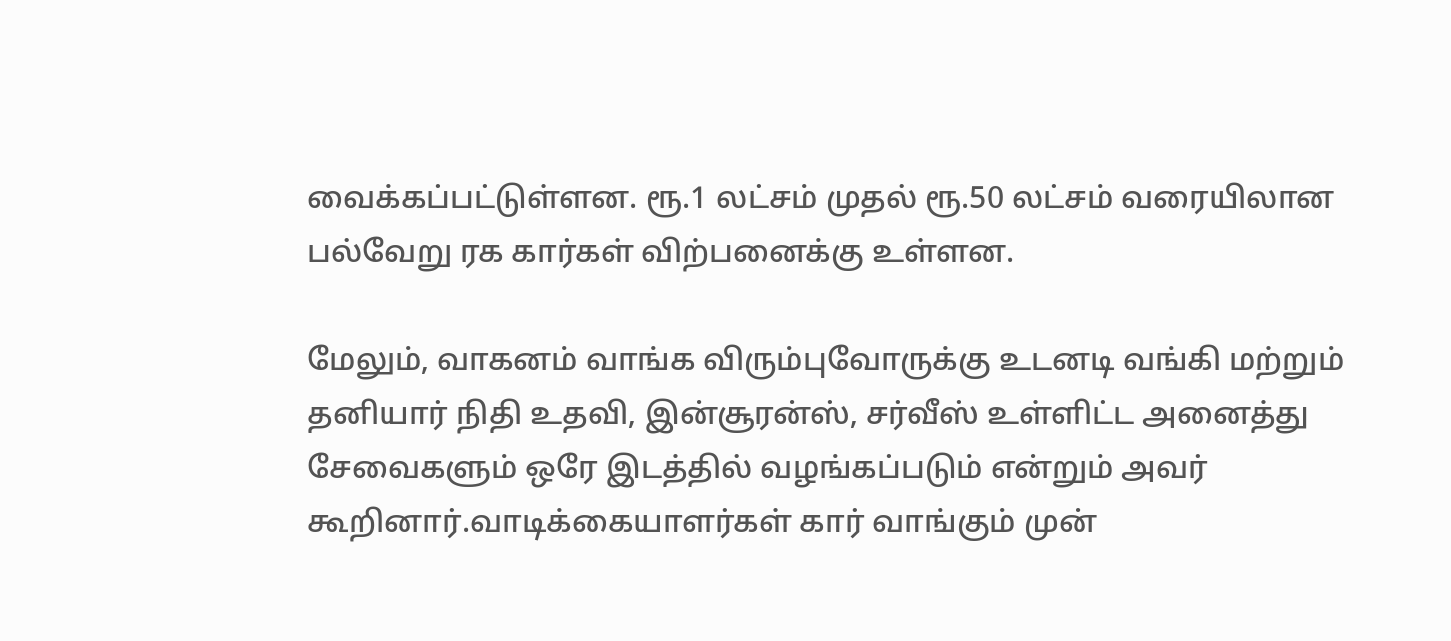வைக்கப்பட்டுள்ளன. ரூ.1 லட்சம் முதல் ரூ.50 லட்சம் வரையிலான பல்வேறு ரக கார்கள் விற்பனைக்கு உள்ளன.

மேலும், வாகனம் வாங்க விரும்புவோருக்கு உடனடி வங்கி மற்றும் தனியார் நிதி உதவி, இன்சூரன்ஸ், சர்வீஸ் உள்ளிட்ட அனைத்து சேவைகளும் ஒரே இடத்தில் வழங்கப்படும் என்றும் அவர் கூறினார்.வாடிக்கையாளர்கள் கார் வாங்கும் முன்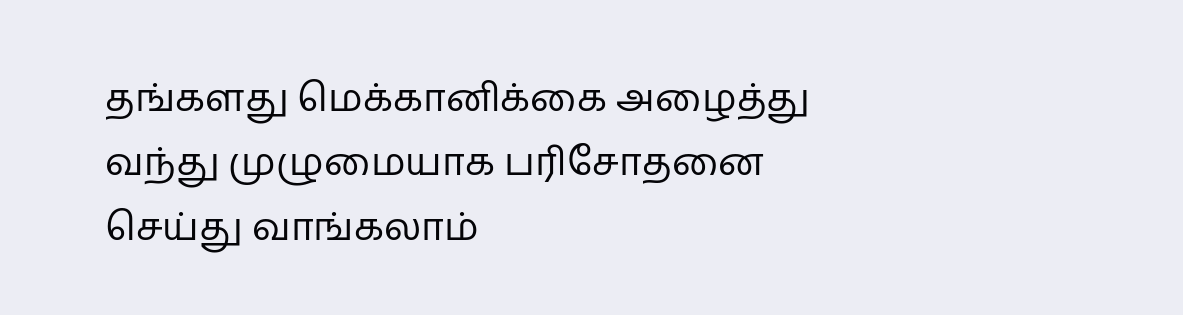தங்களது மெக்கானிக்கை அழைத்து வந்து முழுமையாக பரிசோதனை செய்து வாங்கலாம்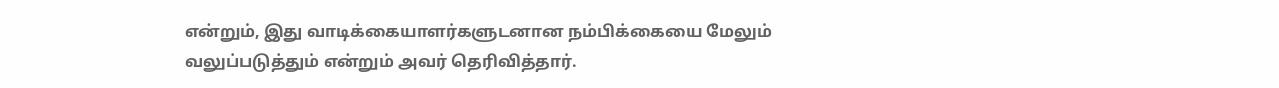என்றும், இது வாடிக்கையாளர்களுடனான நம்பிக்கையை மேலும் வலுப்படுத்தும் என்றும் அவர் தெரிவித்தார்.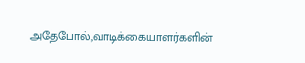அதேபோல்,வாடிக்கையாளர்களின்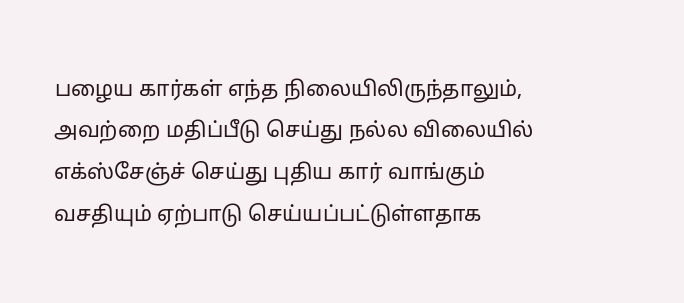பழைய கார்கள் எந்த நிலையிலிருந்தாலும், அவற்றை மதிப்பீடு செய்து நல்ல விலையில் எக்ஸ்சேஞ்ச் செய்து புதிய கார் வாங்கும் வசதியும் ஏற்பாடு செய்யப்பட்டுள்ளதாக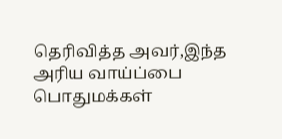தெரிவித்த அவர்,இந்த அரிய வாய்ப்பை பொதுமக்கள்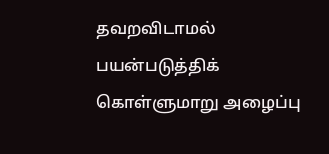தவறவிடாமல் பயன்படுத்திக் கொள்ளுமாறு அழைப்பு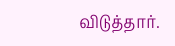விடுத்தார்.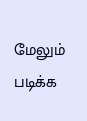மேலும் படிக்க